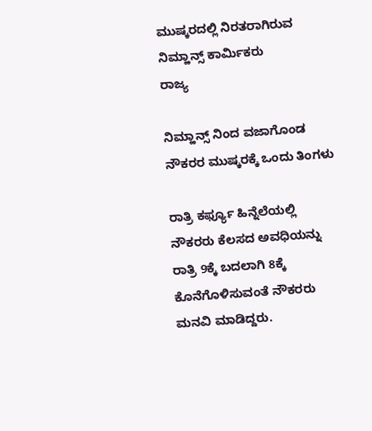ಮುಷ್ಕರದಲ್ಲಿ ನಿರತರಾಗಿರುವ ನಿಮ್ಹಾನ್ಸ್ ಕಾರ್ಮಿಕರು
ರಾಜ್ಯ

ನಿಮ್ಹಾನ್ಸ್ ನಿಂದ ವಜಾಗೊಂಡ ನೌಕರರ ಮುಷ್ಕರಕ್ಕೆ ಒಂದು ತಿಂಗಳು

ರಾತ್ರಿ ಕರ್ಫ್ಯೂ ಹಿನ್ನೆಲೆಯಲ್ಲಿ ನೌಕರರು ಕೆಲಸದ ಅವಧಿಯನ್ನು ರಾತ್ರಿ 9ಕ್ಕೆ ಬದಲಾಗಿ 8ಕ್ಕೆ ಕೊನೆಗೊಳಿಸುವಂತೆ ನೌಕರರು ಮನವಿ ಮಾಡಿದ್ದರು.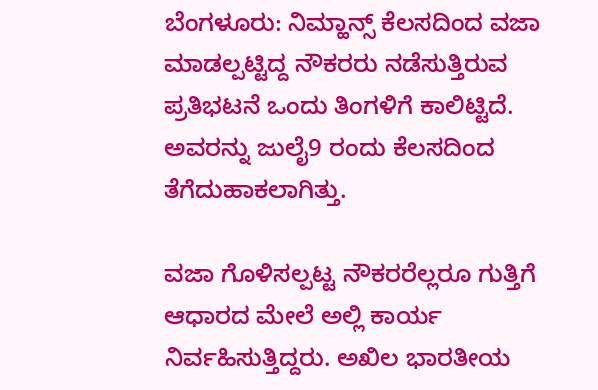ಬೆಂಗಳೂರು: ನಿಮ್ಹಾನ್ಸ್ ಕೆಲಸದಿಂದ ವಜಾ ಮಾಡಲ್ಪಟ್ಟಿದ್ದ ನೌಕರರು ನಡೆಸುತ್ತಿರುವ ಪ್ರತಿಭಟನೆ ಒಂದು ತಿಂಗಳಿಗೆ ಕಾಲಿಟ್ಟಿದೆ. ಅವರನ್ನು ಜುಲೈ9 ರಂದು ಕೆಲಸದಿಂದ ತೆಗೆದುಹಾಕಲಾಗಿತ್ತು.

ವಜಾ ಗೊಳಿಸಲ್ಪಟ್ಟ ನೌಕರರೆಲ್ಲರೂ ಗುತ್ತಿಗೆ ಆಧಾರದ ಮೇಲೆ ಅಲ್ಲಿ ಕಾರ್ಯ ನಿರ್ವಹಿಸುತ್ತಿದ್ದರು. ಅಖಿಲ ಭಾರತೀಯ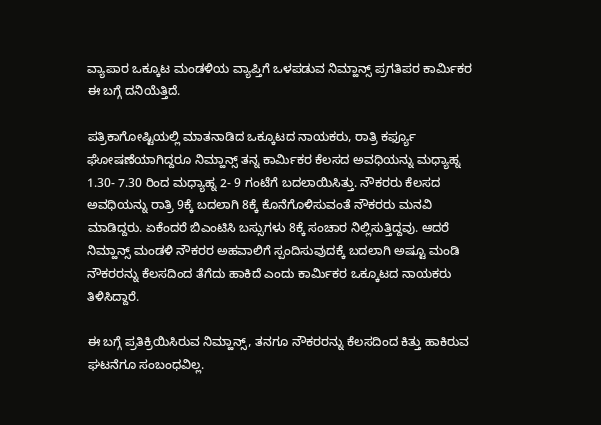ವ್ಯಾಪಾರ ಒಕ್ಕೂಟ ಮಂಡಳಿಯ ವ್ಯಾಪ್ತಿಗೆ ಒಳಪಡುವ ನಿಮ್ಹಾನ್ಸ್ ಪ್ರಗತಿಪರ ಕಾರ್ಮಿಕರ ಈ ಬಗ್ಗೆ ದನಿಯೆತ್ತಿದೆ.

ಪತ್ರಿಕಾಗೋಷ್ಟಿಯಲ್ಲಿ ಮಾತನಾಡಿದ ಒಕ್ಕೂಟದ ನಾಯಕರು, ರಾತ್ರಿ ಕರ್ಫ್ಯೂ ಘೋಷಣೆಯಾಗಿದ್ದರೂ ನಿಮ್ಹಾನ್ಸ್ ತನ್ನ ಕಾರ್ಮಿಕರ ಕೆಲಸದ ಅವಧಿಯನ್ನು ಮಧ್ಯಾಹ್ನ 1.30- 7.30 ರಿಂದ ಮಧ್ಯಾಹ್ನ 2- 9 ಗಂಟೆಗೆ ಬದಲಾಯಿಸಿತ್ತು. ನೌಕರರು ಕೆಲಸದ ಅವಧಿಯನ್ನು ರಾತ್ರಿ 9ಕ್ಕೆ ಬದಲಾಗಿ 8ಕ್ಕೆ ಕೊನೆಗೊಳಿಸುವಂತೆ ನೌಕರರು ಮನವಿ ಮಾಡಿದ್ದರು. ಏಕೆಂದರೆ ಬಿಎಂಟಿಸಿ ಬಸ್ಸುಗಳು 8ಕ್ಕೆ ಸಂಚಾರ ನಿಲ್ಲಿಸುತ್ತಿದ್ದವು. ಆದರೆ ನಿಮ್ಹಾನ್ಸ್ ಮಂಡಳಿ ನೌಕರರ ಅಹವಾಲಿಗೆ ಸ್ಪಂದಿಸುವುದಕ್ಕೆ ಬದಲಾಗಿ ಅಷ್ಟೂ ಮಂಡಿ ನೌಕರರನ್ನು ಕೆಲಸದಿಂದ ತೆಗೆದು ಹಾಕಿದೆ ಎಂದು ಕಾರ್ಮಿಕರ ಒಕ್ಕೂಟದ ನಾಯಕರು ತಿಳಿಸಿದ್ದಾರೆ.

ಈ ಬಗ್ಗೆ ಪ್ರತಿಕ್ರಿಯಿಸಿರುವ ನಿಮ್ಹಾನ್ಸ್, ತನಗೂ ನೌಕರರನ್ನು ಕೆಲಸದಿಂದ ಕಿತ್ತು ಹಾಕಿರುವ ಘಟನೆಗೂ ಸಂಬಂಧವಿಲ್ಲ.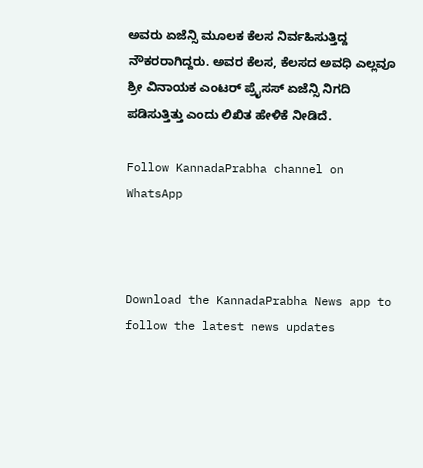ಅವರು ಏಜೆನ್ಸಿ ಮೂಲಕ ಕೆಲಸ ನಿರ್ವಹಿಸುತ್ತಿದ್ದ ನೌಕರರಾಗಿದ್ದರು. ಅವರ ಕೆಲಸ, ಕೆಲಸದ ಅವಧಿ ಎಲ್ಲವೂ ಶ್ರೀ ವಿನಾಯಕ ಎಂಟರ್ ಪ್ರೈಸಸ್ ಏಜೆನ್ಸಿ ನಿಗದಿ ಪಡಿಸುತ್ತಿತ್ತು ಎಂದು ಲಿಖಿತ ಹೇಳಿಕೆ ನೀಡಿದೆ.

Follow KannadaPrabha channel on WhatsApp



Download the KannadaPrabha News app to follow the latest news updates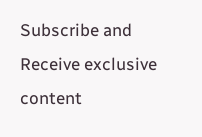Subscribe and Receive exclusive content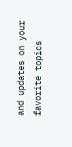and updates on your favorite topics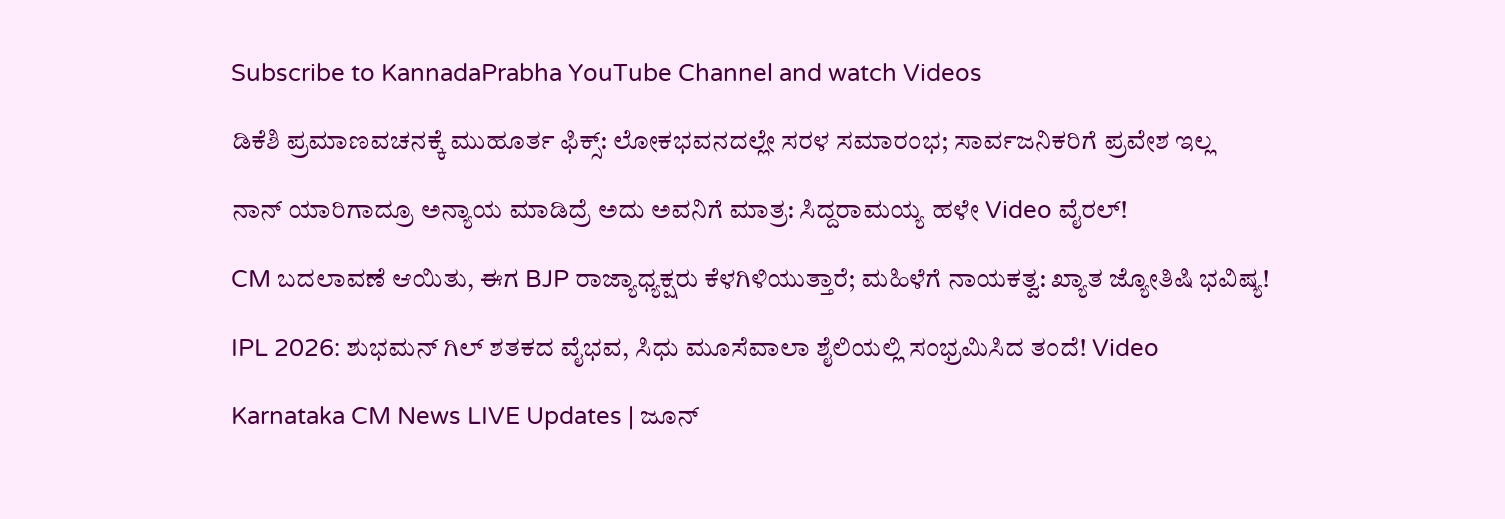Subscribe to KannadaPrabha YouTube Channel and watch Videos

ಡಿಕೆಶಿ ಪ್ರಮಾಣವಚನಕ್ಕೆ ಮುಹೂರ್ತ ಫಿಕ್ಸ್: ಲೋಕಭವನದಲ್ಲೇ ಸರಳ ಸಮಾರಂಭ; ಸಾರ್ವಜನಿಕರಿಗೆ ಪ್ರವೇಶ ಇಲ್ಲ

ನಾನ್ ಯಾರಿಗಾದ್ರೂ ಅನ್ಯಾಯ ಮಾಡಿದ್ರೆ ಅದು ಅವನಿಗೆ ಮಾತ್ರ: ಸಿದ್ದರಾಮಯ್ಯ ಹಳೇ Video ವೈರಲ್!

CM ಬದಲಾವಣೆ ಆಯಿತು, ಈಗ BJP ರಾಜ್ಯಾಧ್ಯಕ್ಷರು ಕೆಳಗಿಳಿಯುತ್ತಾರೆ; ಮಹಿಳೆಗೆ ನಾಯಕತ್ವ: ಖ್ಯಾತ ಜ್ಯೋತಿಷಿ ಭವಿಷ್ಯ!

IPL 2026: ಶುಭಮನ್ ಗಿಲ್ ಶತಕದ ವೈಭವ, ಸಿಧು ಮೂಸೆವಾಲಾ ಶೈಲಿಯಲ್ಲಿ ಸಂಭ್ರಮಿಸಿದ ತಂದೆ! Video

Karnataka CM News LIVE Updates | ಜೂನ್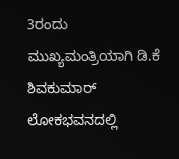3ರಂದು ಮುಖ್ಯಮಂತ್ರಿಯಾಗಿ ಡಿ.ಕೆ ಶಿವಕುಮಾರ್ ಲೋಕಭವನದಲ್ಲಿ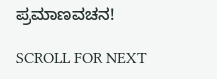ಪ್ರಮಾಣವಚನ!

SCROLL FOR NEXT